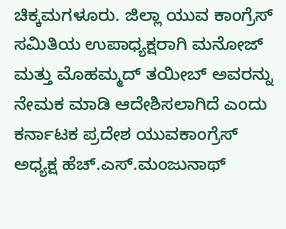ಚಿಕ್ಕಮಗಳೂರು. ಜಿಲ್ಲಾ ಯುವ ಕಾಂಗ್ರೆಸ್ ಸಮಿತಿಯ ಉಪಾಧ್ಯಕ್ಷರಾಗಿ ಮನೋಜ್ ಮತ್ತು ಮೊಹಮ್ಮದ್ ತಯೀಬ್ ಅವರನ್ನು ನೇಮಕ ಮಾಡಿ ಆದೇಶಿಸಲಾಗಿದೆ ಎಂದು ಕರ್ನಾಟಕ ಪ್ರದೇಶ ಯುವಕಾಂಗ್ರೆಸ್ ಅಧ್ಯಕ್ಷ ಹೆಚ್.ಎಸ್.ಮಂಜುನಾಥ್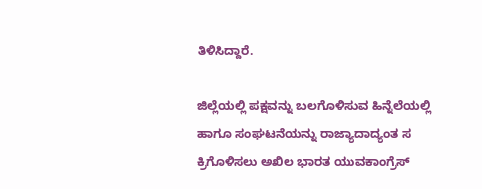ತಿಳಿಸಿದ್ದಾರೆ.

ಜಿಲ್ಲೆಯಲ್ಲಿ ಪಕ್ಷವನ್ನು ಬಲಗೊಳಿಸುವ ಹಿನ್ನೆಲೆಯಲ್ಲಿ ಹಾಗೂ ಸಂಘಟನೆಯನ್ನು ರಾಜ್ಯಾದಾದ್ಯಂತ ಸ ಕ್ರಿಗೊಳಿಸಲು ಅಖಿಲ ಭಾರತ ಯುವಕಾಂಗ್ರೆಸ್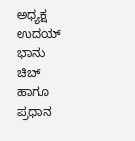ಅಧ್ಯಕ್ಷ ಉದಯ್ ಭಾನು ಚಿಬ್ ಹಾಗೂ ಪ್ರಧಾನ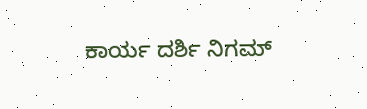ಕಾರ್ಯ ದರ್ಶಿ ನಿಗಮ್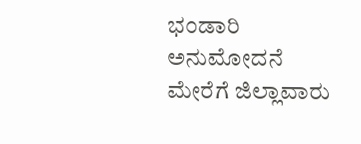ಭಂಡಾರಿ ಅನುಮೋದನೆ ಮೇರೆಗೆ ಜಿಲ್ಲಾವಾರು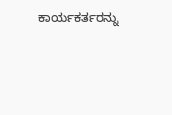ಕಾರ್ಯಕರ್ತರನ್ನು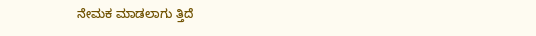ನೇಮಕ ಮಾಡಲಾಗು ತ್ತಿದೆ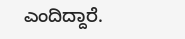ಎಂದಿದ್ದಾರೆ.